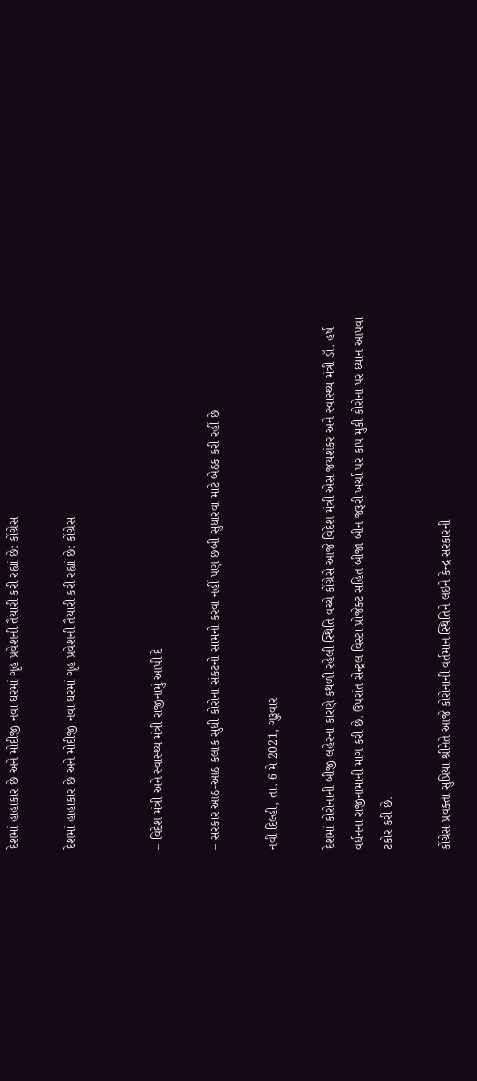દેશમાં હાહાકાર છે અને મોદીજી નવા ઘરમાં ગૃહ પ્રવેશની તૈયારી કરી રહ્યાં છે: કોંગ્રેસ

દેશમાં હાહાકાર છે અને મોદીજી નવા ઘરમાં ગૃહ પ્રવેશની તૈયારી કરી રહ્યાં છે: કોંગ્રેસ


– વિદેશ મંત્રી અને સ્વાસ્થ્ય મંત્રી રાજીનામું આપી દે

– સરકાર આઠ-આઠ કલાક સુધી કોરોના સંકટનો સામનો કરવા નહીં પણ છબી સુધારવા માટે બેઠક કરી રહીં છે

નવી દિલ્હી, તા. 6 મે 2021, ગુરૂવાર

દેશમાં કોરોનાની બીજી લહેરના કારણે કથળી રહેલી સ્થિતિ વચ્ચે કોંગ્રેસે આજે વિદેશ મંત્રી એસ જયશંકર અને સ્વાસ્થ્ય મંત્રી ડૉ. હર્ષ વર્ધનના રાજીનામાની માગ કરી છે. ઉપરાંત સેન્ટ્રલ વિસ્ટા પ્રોજેક્ટ સહિત બીજા બીન જરૂરી ખર્ચા પર કાપ મુકી કોરોના પર ધ્યાન આપવા ટકોર કરી છે.

કોંગ્રેસ પ્રવક્તા સુપ્રિયા શ્રીનેતે આજે કોરોનાની વર્તમાન સ્થિતિને લઇને કેન્દ્ર સરકારની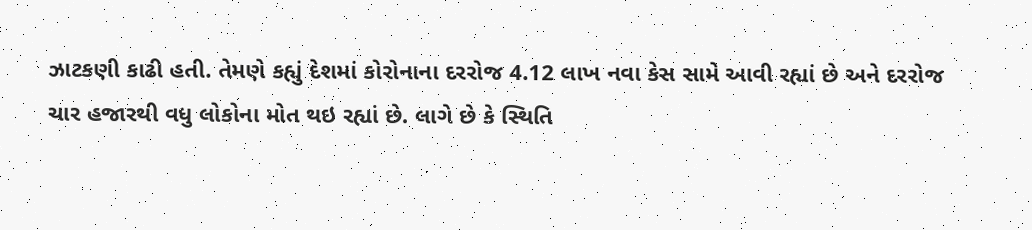ઝાટકણી કાઢી હતી. તેમણે કહ્યું દેશમાં કોરોનાના દરરોજ 4.12 લાખ નવા કેસ સામે આવી રહ્યાં છે અને દરરોજ ચાર હજારથી વધુ લોકોના મોત થઇ રહ્યાં છે. લાગે છે કે સ્થિતિ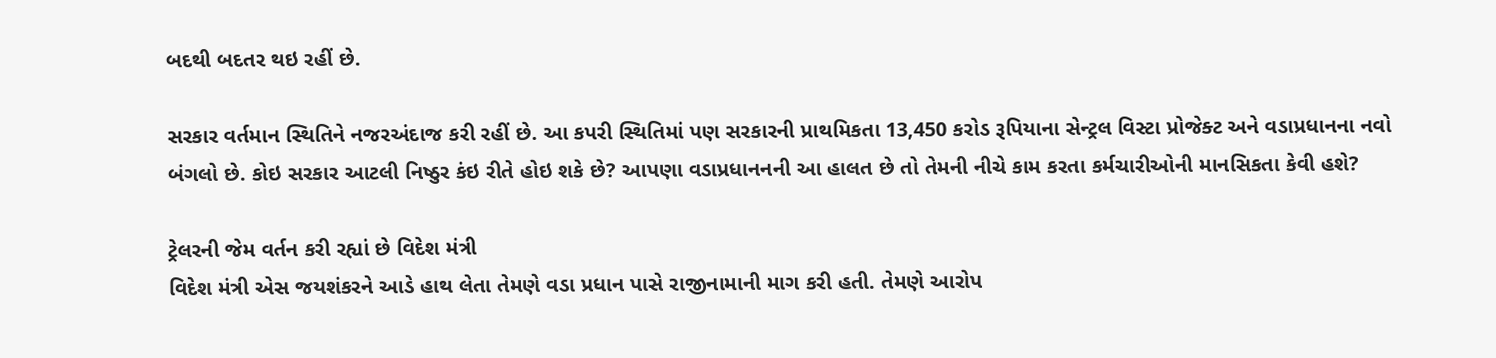બદથી બદતર થઇ રહીં છે.

સરકાર વર્તમાન સ્થિતિને નજરઅંદાજ કરી રહીં છે. આ કપરી સ્થિતિમાં પણ સરકારની પ્રાથમિકતા 13,450 કરોડ રૂપિયાના સેન્ટ્રલ વિસ્ટા પ્રોજેક્ટ અને વડાપ્રધાનના નવો બંગલો છે. કોઇ સરકાર આટલી નિષ્ઠુર કંઇ રીતે હોઇ શકે છે? આપણા વડાપ્રધાનનની આ હાલત છે તો તેમની નીચે કામ કરતા કર્મચારીઓની માનસિકતા કેવી હશે?

ટ્રેલરની જેમ વર્તન કરી રહ્યાં છે વિદેશ મંત્રી
વિદેશ મંત્રી એસ જયશંકરને આડે હાથ લેતા તેમણે વડા પ્રધાન પાસે રાજીનામાની માગ કરી હતી. તેમણે આરોપ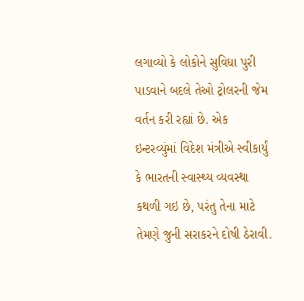લગાવ્યો કે લોકોને સુવિધા પુરી પાડવાને બદલે તેઓ ટ્રોલરની જેમ વર્તન કરી રહ્યાં છે. એક ઇન્ટરવ્યુંમાં વિદેશ મંત્રીએ સ્વીકાર્યું કે ભારતની સ્વાસ્થ્ય વ્યવસ્થા કથળી ગઇ છે, પરંતુ તેના માટે તેમણે જુની સરાકરને દોષી ઠેરાવી.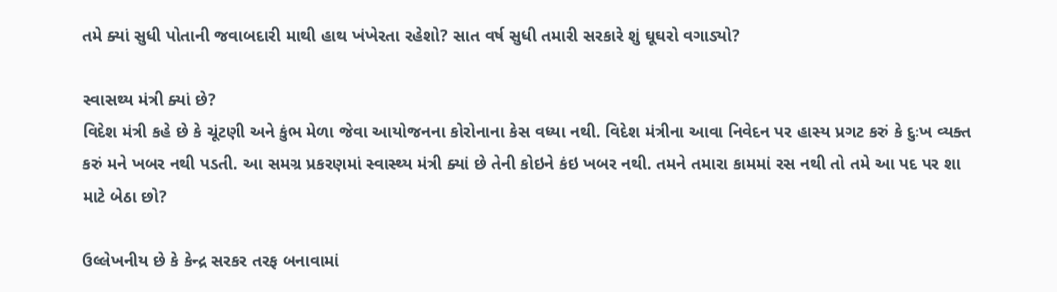તમે ક્યાં સુધી પોતાની જવાબદારી માથી હાથ ખંખેરતા રહેશો? સાત વર્ષ સુધી તમારી સરકારે શું ઘૂઘરો વગાડ્યો?

સ્વાસથ્ય મંત્રી ક્યાં છે?
વિદેશ મંત્રી કહે છે કે ચૂંટણી અને કુંભ મેળા જેવા આયોજનના કોરોનાના કેસ વધ્યા નથી. વિદેશ મંત્રીના આવા નિવેદન પર હાસ્ય પ્રગટ કરું કે દુઃખ વ્યક્ત કરું મને ખબર નથી પડતી. આ સમગ્ર પ્રકરણમાં સ્વાસ્થ્ય મંત્રી ક્યાં છે તેની કોઇને કંઇ ખબર નથી. તમને તમારા કામમાં રસ નથી તો તમે આ પદ પર શા માટે બેઠા છો?

ઉલ્લેખનીય છે કે કેન્દ્ર સરકર તરફ બનાવામાં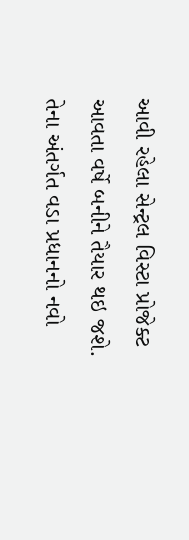આવી રહેલા સેન્ટ્રલ વિસ્ટા પ્રોજેક્ટ આવતા વર્ષે બનીને તૈયાર થઇ જશે. તેના અંતર્ગત વડા પ્રધાનનો નવો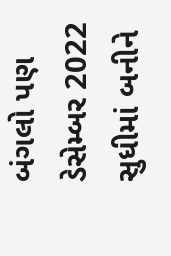બંગલો પણ ડેસેમ્બર 2022 સુધીમાં બનીને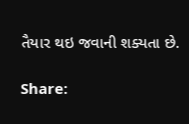તૈયાર થઇ જવાની શક્યતા છે.

Share: